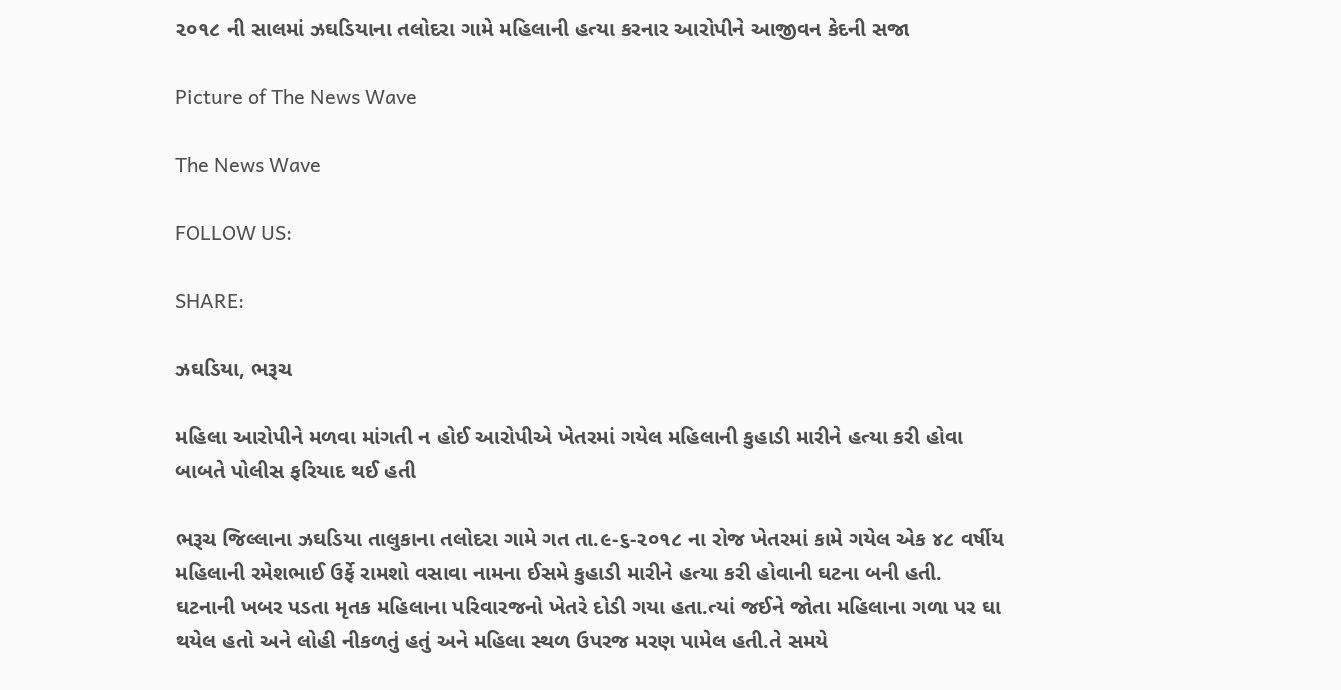૨૦૧૮ ની સાલમાં ઝઘડિયાના તલોદરા ગામે મહિલાની હત્યા કરનાર આરોપીને આજીવન કેદની સજા

Picture of The News Wave

The News Wave

FOLLOW US:

SHARE:

ઝઘડિયા, ભરૂચ

મહિલા આરોપીને મળવા માંગતી ન હોઈ આરોપીએ ખેતરમાં ગયેલ મહિલાની કુહાડી મારીને હત્યા કરી હોવા બાબતે પોલીસ ફરિયાદ થઈ હતી

ભરૂચ જિલ્લાના ઝઘડિયા તાલુકાના તલોદરા ગામે ગત તા.૯-૬-૨૦૧૮ ના રોજ ખેતરમાં કામે ગયેલ એક ૪૮ વર્ષીય મહિલાની રમેશભાઈ ઉર્ફે રામશો વસાવા નામના ઈસમે કુહાડી મારીને હત્યા કરી હોવાની ઘટના બની હતી. ઘટનાની ખબર પડતા મૃતક મહિલાના પરિવારજનો ખેતરે દોડી ગયા હતા.ત્યાં જઈને જોતા મહિલાના ગળા પર ઘા થયેલ હતો અને લોહી નીકળતું હતું અને મહિલા સ્થળ ઉપરજ મરણ પામેલ હતી.તે સમયે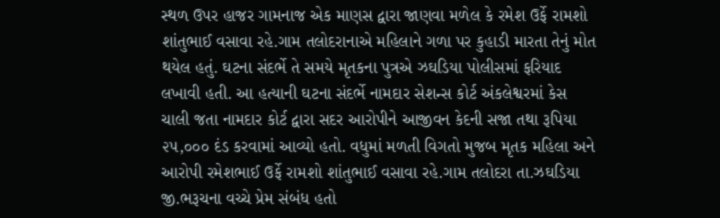સ્થળ ઉપર હાજર ગામનાજ એક માણસ દ્વારા જાણવા મળેલ કે રમેશ ઉર્ફે રામશો શાંતુભાઈ વસાવા રહે.ગામ તલોદરાનાએ મહિલાને ગળા પર કુહાડી મારતા તેનું મોત થયેલ હતું. ઘટના સંદર્ભે તે સમયે મૃતકના પુત્રએ ઝઘડિયા પોલીસમાં ફરિયાદ લખાવી હતી. આ હત્યાની ઘટના સંદર્ભે નામદાર સેશન્સ કોર્ટ અંકલેશ્વરમાં કેસ ચાલી જતા નામદાર કોર્ટ દ્વારા સદર આરોપીને આજીવન કેદની સજા તથા રૂપિયા ૨૫,૦૦૦ દંડ કરવામાં આવ્યો હતો. વધુમાં મળતી વિગતો મુજબ મૃતક મહિલા અને આરોપી રમેશભાઈ ઉર્ફે રામશો શાંતુભાઈ વસાવા રહે.ગામ તલોદરા તા.ઝઘડિયા જી.ભરૂચના વચ્ચે પ્રેમ સંબંધ હતો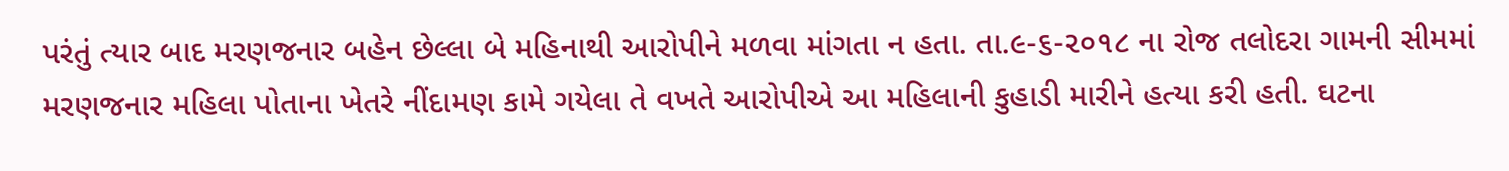પરંતું ત્યાર બાદ મરણજનાર બહેન છેલ્લા બે મહિનાથી આરોપીને મળવા માંગતા ન હતા. તા.૯-૬-૨૦૧૮ ના રોજ તલોદરા ગામની સીમમાં મરણજનાર મહિલા પોતાના ખેતરે નીંદામણ કામે ગયેલા તે વખતે આરોપીએ આ મહિલાની કુહાડી મારીને હત્યા કરી હતી. ઘટના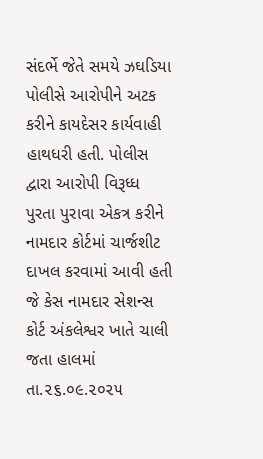સંદર્ભે જેતે સમયે ઝઘડિયા પોલીસે આરોપીને અટક કરીને કાયદેસર કાર્યવાહી હાથધરી હતી. પોલીસ દ્વારા આરોપી વિરૂધ્ધ પુરતા પુરાવા એકત્ર કરીને નામદાર કોર્ટમાં ચાર્જશીટ દાખલ કરવામાં આવી હતી જે કેસ નામદાર સેશન્સ કોર્ટ અંકલેશ્વર ખાતે ચાલી જતા હાલમાં તા.૨૬.૦૯.૨૦૨૫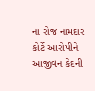ના રોજ નામદાર કોર્ટે આરોપીને આજીવન કેદની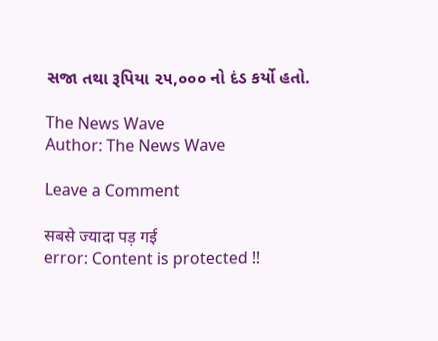સજા તથા રૂપિયા ૨૫,૦૦૦ નો દંડ કર્યો હતો.

The News Wave
Author: The News Wave

Leave a Comment

सबसे ज्यादा पड़ गई
error: Content is protected !!